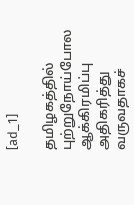[ad_1]

தமிழகத்தில் புற்றுநோய்போல ஆக்கிரமிப்பு அதிகரித்து வருவதாகச்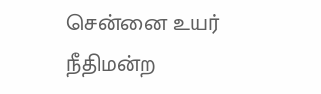சென்னை உயர் நீதிமன்ற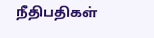நீதிபதிகள்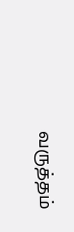வருத்தம்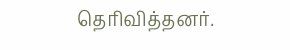தெரிவித்தனர்.